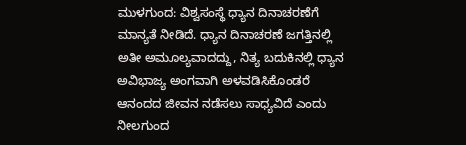ಮುಳಗುಂದ: ವಿಶ್ವಸಂಸ್ಥೆ ಧ್ಯಾನ ದಿನಾಚರಣೆಗೆ ಮಾನ್ಯತೆ ನೀಡಿದೆ. ಧ್ಯಾನ ದಿನಾಚರಣೆ ಜಗತ್ತಿನಲ್ಲಿ ಅತೀ ಅಮೂಲ್ಯವಾದದ್ದು, ನಿತ್ಯ ಬದುಕಿನಲ್ಲಿ ಧ್ಯಾನ ಅವಿಭಾಜ್ಯ ಅಂಗವಾಗಿ ಅಳವಡಿಸಿಕೊಂಡರೆ ಆನಂದದ ಜೀವನ ನಡೆಸಲು ಸಾಧ್ಯವಿದೆ ಎಂದು ನೀಲಗುಂದ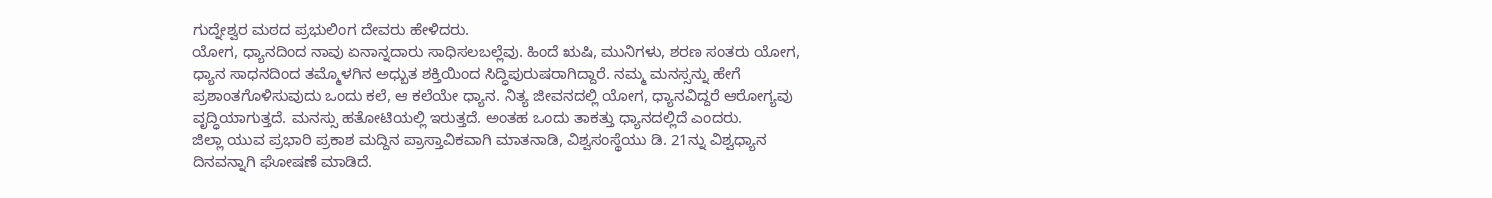ಗುದ್ನೇಶ್ವರ ಮಠದ ಪ್ರಭುಲಿಂಗ ದೇವರು ಹೇಳಿದರು.
ಯೋಗ, ಧ್ಯಾನದಿಂದ ನಾವು ಏನಾನ್ನದಾರು ಸಾಧಿಸಲಬಲ್ಲೆವು. ಹಿಂದೆ ಋಷಿ, ಮುನಿಗಳು, ಶರಣ ಸಂತರು ಯೋಗ, ಧ್ಯಾನ ಸಾಧನದಿಂದ ತಮ್ಮೊಳಗಿನ ಅಧ್ಬುತ ಶಕ್ತಿಯಿಂದ ಸಿದ್ಧಿಪುರುಷರಾಗಿದ್ದಾರೆ. ನಮ್ಮ ಮನಸ್ಸನ್ನು ಹೇಗೆ ಪ್ರಶಾಂತಗೊಳಿಸುವುದು ಒಂದು ಕಲೆ, ಆ ಕಲೆಯೇ ಧ್ಯಾನ. ನಿತ್ಯ ಜೀವನದಲ್ಲಿ ಯೋಗ, ಧ್ಯಾನವಿದ್ದರೆ ಆರೋಗ್ಯವು ವೃದ್ಧಿಯಾಗುತ್ತದೆ. ಮನಸ್ಸು ಹತೋಟಿಯಲ್ಲಿ ಇರುತ್ತದೆ. ಅಂತಹ ಒಂದು ತಾಕತ್ತು ಧ್ಯಾನದಲ್ಲಿದೆ ಎಂದರು.
ಜಿಲ್ಲಾ ಯುವ ಪ್ರಭಾರಿ ಪ್ರಕಾಶ ಮದ್ದಿನ ಪ್ರಾಸ್ತಾವಿಕವಾಗಿ ಮಾತನಾಡಿ, ವಿಶ್ವಸಂಸ್ಥೆಯು ಡಿ. 21ನ್ನು ವಿಶ್ವಧ್ಯಾನ ದಿನವನ್ನಾಗಿ ಘೋಷಣೆ ಮಾಡಿದೆ.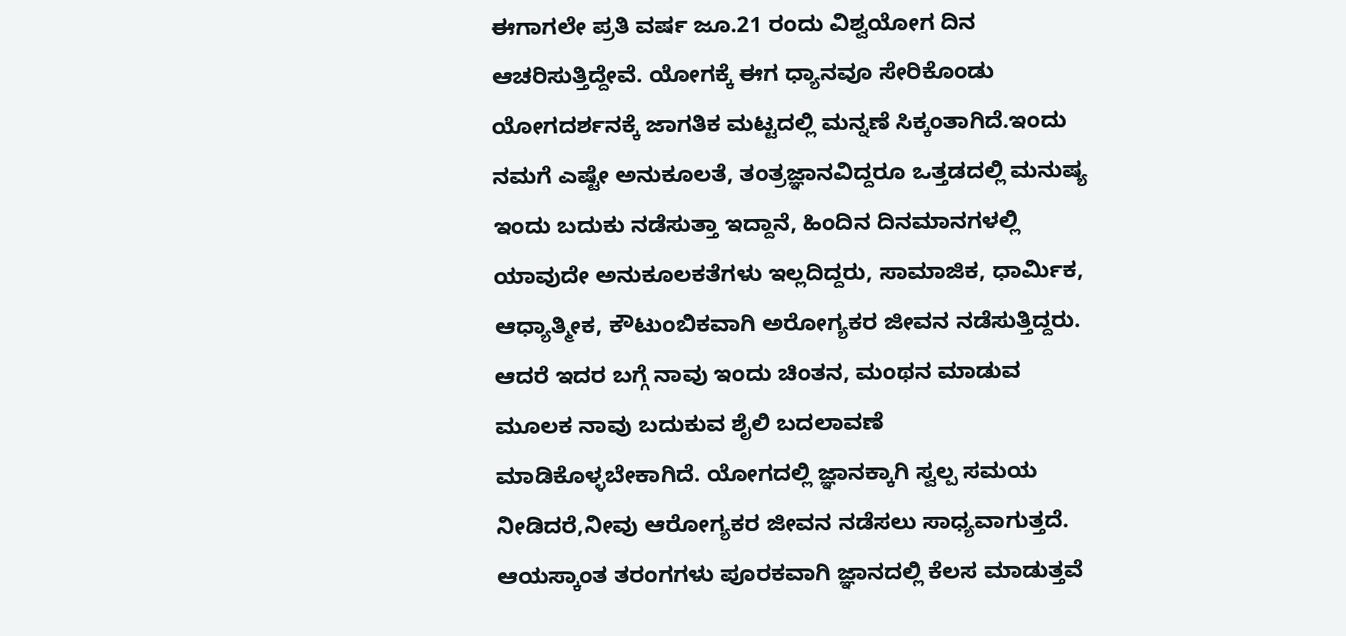ಈಗಾಗಲೇ ಪ್ರತಿ ವರ್ಷ ಜೂ.21 ರಂದು ವಿಶ್ವಯೋಗ ದಿನ ಆಚರಿಸುತ್ತಿದ್ದೇವೆ. ಯೋಗಕ್ಕೆ ಈಗ ಧ್ಯಾನವೂ ಸೇರಿಕೊಂಡು ಯೋಗದರ್ಶನಕ್ಕೆ ಜಾಗತಿಕ ಮಟ್ಟದಲ್ಲಿ ಮನ್ನಣೆ ಸಿಕ್ಕಂತಾಗಿದೆ.ಇಂದು ನಮಗೆ ಎಷ್ಟೇ ಅನುಕೂಲತೆ, ತಂತ್ರಜ್ಞಾನವಿದ್ದರೂ ಒತ್ತಡದಲ್ಲಿ ಮನುಷ್ಯ ಇಂದು ಬದುಕು ನಡೆಸುತ್ತಾ ಇದ್ದಾನೆ, ಹಿಂದಿನ ದಿನಮಾನಗಳಲ್ಲಿ ಯಾವುದೇ ಅನುಕೂಲಕತೆಗಳು ಇಲ್ಲದಿದ್ದರು, ಸಾಮಾಜಿಕ, ಧಾರ್ಮಿಕ, ಆಧ್ಯಾತ್ಮೀಕ, ಕೌಟುಂಬಿಕವಾಗಿ ಅರೋಗ್ಯಕರ ಜೀವನ ನಡೆಸುತ್ತಿದ್ದರು. ಆದರೆ ಇದರ ಬಗ್ಗೆ ನಾವು ಇಂದು ಚಿಂತನ, ಮಂಥನ ಮಾಡುವ ಮೂಲಕ ನಾವು ಬದುಕುವ ಶೈಲಿ ಬದಲಾವಣೆ ಮಾಡಿಕೊಳ್ಳಬೇಕಾಗಿದೆ. ಯೋಗದಲ್ಲಿ ಜ್ಞಾನಕ್ಕಾಗಿ ಸ್ವಲ್ಪ ಸಮಯ ನೀಡಿದರೆ,ನೀವು ಆರೋಗ್ಯಕರ ಜೀವನ ನಡೆಸಲು ಸಾಧ್ಯವಾಗುತ್ತದೆ. ಆಯಸ್ಕಾಂತ ತರಂಗಗಳು ಪೂರಕವಾಗಿ ಜ್ಞಾನದಲ್ಲಿ ಕೆಲಸ ಮಾಡುತ್ತವೆ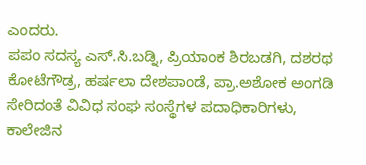ಎಂದರು.
ಪಪಂ ಸದಸ್ಯ ಎಸ್.ಸಿ.ಬಡ್ನಿ, ಪ್ರಿಯಾಂಕ ಶಿರಬಡಗಿ, ದಶರಥ ಕೋಟೆಗೌಡ್ರ, ಹರ್ಷಲಾ ದೇಶಪಾಂಡೆ, ಪ್ರಾ.ಅಶೋಕ ಅಂಗಡಿ ಸೇರಿದಂತೆ ವಿವಿಧ ಸಂಘ ಸಂಸ್ಥೆಗಳ ಪದಾಧಿಕಾರಿಗಳು, ಕಾಲೇಜಿನ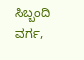ಸಿಬ್ಬಂದಿ ವರ್ಗ,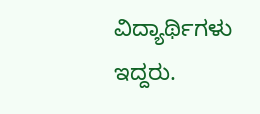ವಿದ್ಯಾರ್ಥಿಗಳು ಇದ್ದರು.